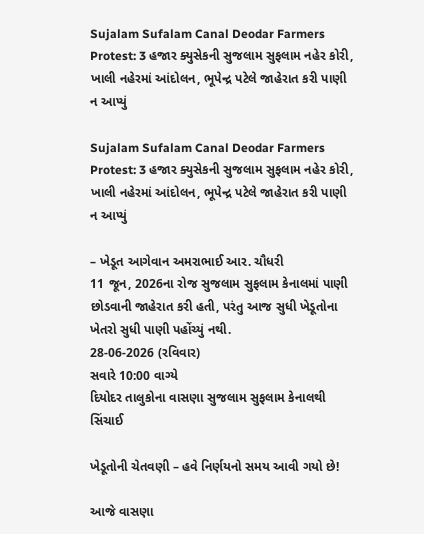Sujalam Sufalam Canal Deodar Farmers Protest: 3 હજાર ક્યુસેકની સુજલામ સુફલામ નહેર કોરી, ખાલી નહેરમાં આંદોલન, ભૂપેન્દ્ર પટેલે જાહેરાત કરી પાણી ન આપ્યું

Sujalam Sufalam Canal Deodar Farmers Protest: 3 હજાર ક્યુસેકની સુજલામ સુફલામ નહેર કોરી, ખાલી નહેરમાં આંદોલન, ભૂપેન્દ્ર પટેલે જાહેરાત કરી પાણી ન આપ્યું

– ખેડૂત આગેવાન અમરાભાઈ આર. ચૌધરી
11 જૂન, 2026ના રોજ સુજલામ સુફલામ કેનાલમાં પાણી છોડવાની જાહેરાત કરી હતી, પરંતુ આજ સુધી ખેડૂતોના ખેતરો સુધી પાણી પહોંચ્યું નથી.
28-06-2026 (રવિવાર)
સવારે 10:00 વાગ્યે
દિયોદર તાલુકોના વાસણા સુજલામ સુફલામ કેનાલથી સિંચાઈ

ખેડૂતોની ચેતવણી – હવે નિર્ણયનો સમય આવી ગયો છે!

આજે વાસણા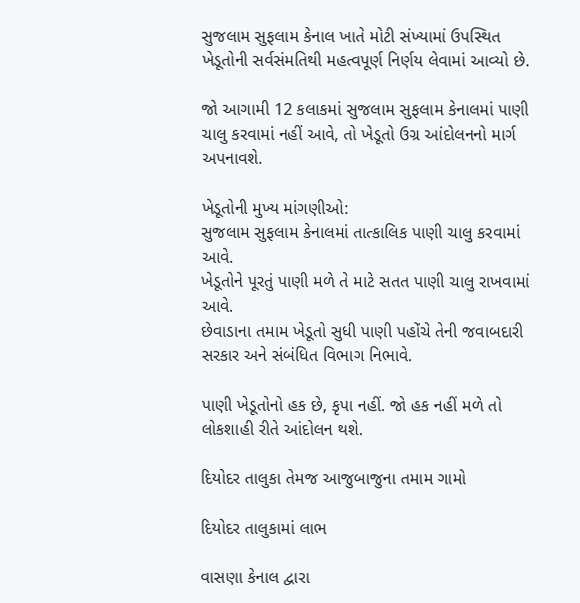સુજલામ સુફલામ કેનાલ ખાતે મોટી સંખ્યામાં ઉપસ્થિત ખેડૂતોની સર્વસંમતિથી મહત્વપૂર્ણ નિર્ણય લેવામાં આવ્યો છે.

જો આગામી 12 કલાકમાં સુજલામ સુફલામ કેનાલમાં પાણી ચાલુ કરવામાં નહીં આવે, તો ખેડૂતો ઉગ્ર આંદોલનનો માર્ગ અપનાવશે.

ખેડૂતોની મુખ્ય માંગણીઓ:
સુજલામ સુફલામ કેનાલમાં તાત્કાલિક પાણી ચાલુ કરવામાં આવે.
ખેડૂતોને પૂરતું પાણી મળે તે માટે સતત પાણી ચાલુ રાખવામાં આવે.
છેવાડાના તમામ ખેડૂતો સુધી પાણી પહોંચે તેની જવાબદારી સરકાર અને સંબંધિત વિભાગ નિભાવે.

પાણી ખેડૂતોનો હક છે, કૃપા નહીં. જો હક નહીં મળે તો લોકશાહી રીતે આંદોલન થશે.

દિયોદર તાલુકા તેમજ આજુબાજુના તમામ ગામો

દિયોદર તાલુકામાં લાભ

વાસણા કેનાલ દ્વારા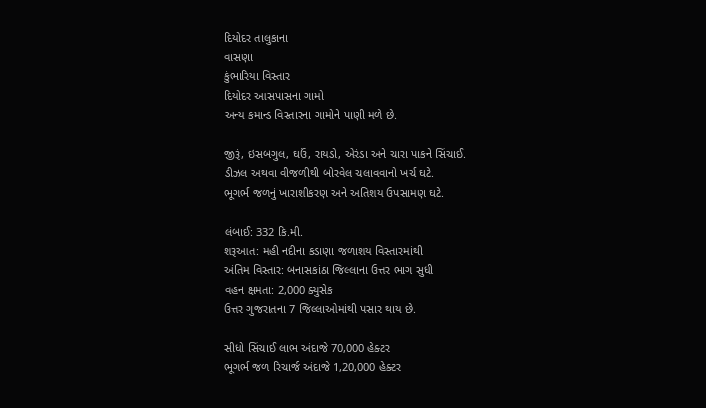દિયોદર તાલુકાના
વાસણા
કુંભારિયા વિસ્તાર
દિયોદર આસપાસના ગામો
અન્ય કમાન્ડ વિસ્તારના ગામોને પાણી મળે છે.

જીરૂં, ઇસબગુલ, ઘઉં, રાયડો, એરંડા અને ચારા પાકને સિંચાઈ.
ડીઝલ અથવા વીજળીથી બોરવેલ ચલાવવાનો ખર્ચ ઘટે.
ભૂગર્ભ જળનું ખારાશીકરણ અને અતિશય ઉપસામણ ઘટે.

લંબાઈ: 332 કિ.મી.
શરૂઆત: મહી નદીના કડાણા જળાશય વિસ્તારમાંથી
અંતિમ વિસ્તાર: બનાસકાંઠા જિલ્લાના ઉત્તર ભાગ સુધી
વહન ક્ષમતા: 2,000 ક્યુસેક
ઉત્તર ગુજરાતના 7 જિલ્લાઓમાંથી પસાર થાય છે.

સીધો સિંચાઈ લાભ અંદાજે 70,000 હેક્ટર
ભૂગર્ભ જળ રિચાર્જ અંદાજે 1,20,000 હેક્ટર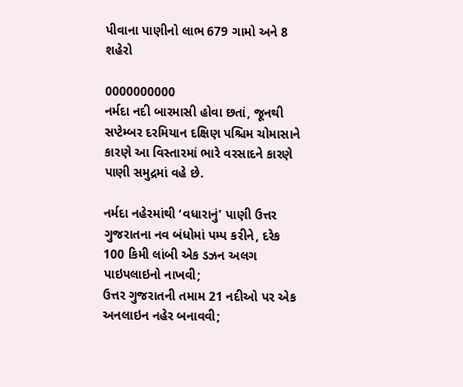પીવાના પાણીનો લાભ 679 ગામો અને 8 શહેરો

0000000000
નર્મદા નદી બારમાસી હોવા છતાં, જૂનથી સપ્ટેમ્બર દરમિયાન દક્ષિણ પશ્ચિમ ચોમાસાને કારણે આ વિસ્તારમાં ભારે વરસાદને કારણે પાણી સમુદ્રમાં વહે છે.

નર્મદા નહેરમાંથી ‘વધારાનું’ પાણી ઉત્તર ગુજરાતના નવ બંધોમાં પમ્પ કરીને, દરેક 100 કિમી લાંબી એક ડઝન અલગ પાઇપલાઇનો નાખવી;
ઉત્તર ગુજરાતની તમામ 21 નદીઓ પર એક અનલાઇન નહેર બનાવવી;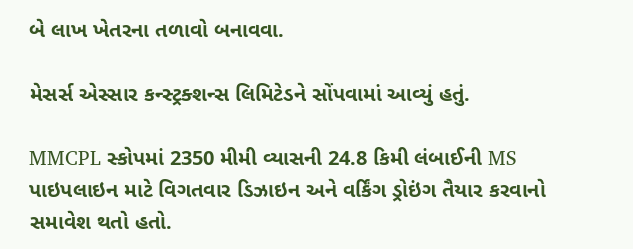બે લાખ ખેતરના તળાવો બનાવવા.

મેસર્સ એસ્સાર કન્સ્ટ્રક્શન્સ લિમિટેડને સોંપવામાં આવ્યું હતું.

MMCPL સ્કોપમાં 2350 મીમી વ્યાસની 24.8 કિમી લંબાઈની MS પાઇપલાઇન માટે વિગતવાર ડિઝાઇન અને વર્કિંગ ડ્રોઇંગ તૈયાર કરવાનો સમાવેશ થતો હતો.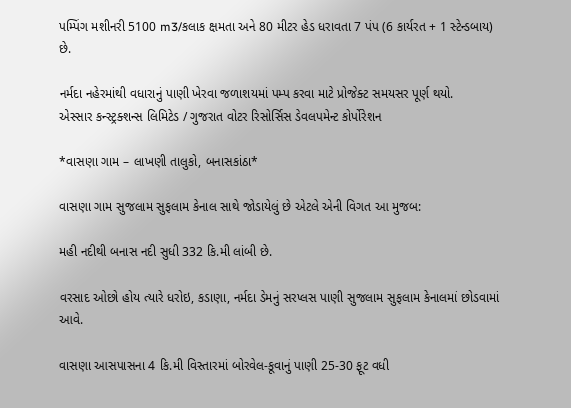પમ્પિંગ મશીનરી 5100 m3/કલાક ક્ષમતા અને 80 મીટર હેડ ધરાવતા 7 પંપ (6 કાર્યરત + 1 સ્ટેન્ડબાય) છે.

નર્મદા નહેરમાંથી વધારાનું પાણી ખેરવા જળાશયમાં પમ્પ કરવા માટે પ્રોજેક્ટ સમયસર પૂર્ણ થયો.
એસ્સાર કન્સ્ટ્રક્શન્સ લિમિટેડ / ગુજરાત વોટર રિસોર્સિસ ડેવલપમેન્ટ કોર્પોરેશન

*વાસણા ગામ – લાખણી તાલુકો, બનાસકાંઠા*

વાસણા ગામ સુજલામ સુફલામ કેનાલ સાથે જોડાયેલું છે એટલે એની વિગત આ મુજબ:

મહી નદીથી બનાસ નદી સુધી 332 કિ.મી લાંબી છે.

વરસાદ ઓછો હોય ત્યારે ધરોઇ, કડાણા, નર્મદા ડેમનું સરપ્લસ પાણી સુજલામ સુફલામ કેનાલમાં છોડવામાં આવે.

વાસણા આસપાસના 4 કિ.મી વિસ્તારમાં બોરવેલ-કૂવાનું પાણી 25-30 ફૂટ વધી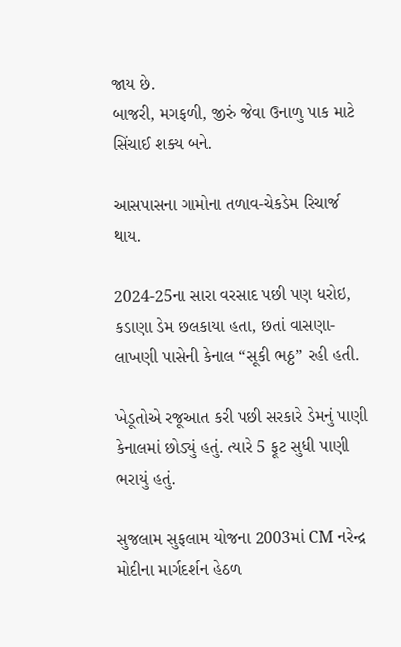જાય છે.
બાજરી, મગફળી, જીરું જેવા ઉનાળુ પાક માટે સિંચાઈ શક્ય બને.

આસપાસના ગામોના તળાવ-ચેકડેમ રિચાર્જ થાય.

2024-25ના સારા વરસાદ પછી પણ ધરોઇ, કડાણા ડેમ છલકાયા હતા, છતાં વાસણા-લાખણી પાસેની કેનાલ “સૂકી ભઠ્ઠ” રહી હતી.

ખેડૂતોએ રજૂઆત કરી પછી સરકારે ડેમનું પાણી કેનાલમાં છોડ્યું હતું. ત્યારે 5 ફૂટ સુધી પાણી ભરાયું હતું.

સુજલામ સુફલામ યોજના 2003માં CM નરેન્દ્ર મોદીના માર્ગદર્શન હેઠળ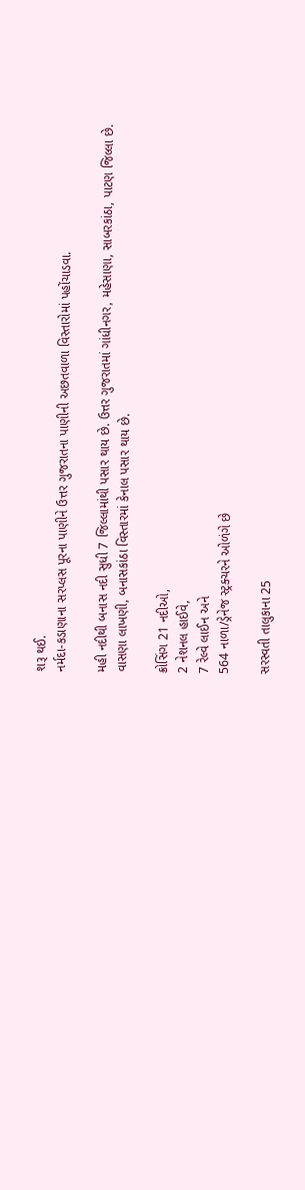શરૂ થઈ.
નર્મદા-કડાણાના સરપ્લસ પૂરના પાણીને ઉત્તર ગુજરાતના પાણીની અછતવાળા વિસ્તારોમાં પહોંચાડવા.

મહી નદીથી બનાસ નદી સુધી 7 જિલ્લામાંથી પસાર થાય છે. ઉત્તર ગુજરાતમાં ગાંધીનગર, મહેસાણા, સાબરકાંઠા, પાટણ જિલ્લા છે.
વાસણા લાખણી, બનાસકાંઠા વિસ્તારમાં કેનાલ પસાર થાય છે.

ક્રોસિંગ 21 નદીઓ,
2 નેશનલ હાઈવે,
7 રેલ્વે લાઈન અને
564 નાળા/ડ્રેનેજ સ્ટ્રક્ચરને ઓળંગે છે

સરસ્વતી તાલુકાના 25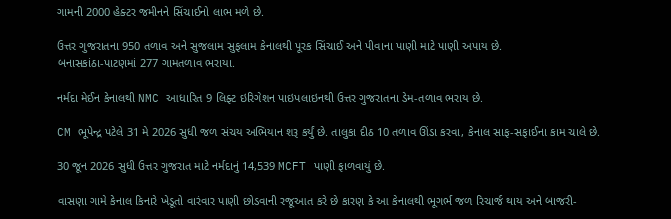ગામની 2000 હેક્ટર જમીનને સિંચાઈનો લાભ મળે છે.

ઉત્તર ગુજરાતના 950 તળાવ અને સુજલામ સુફલામ કેનાલથી પૂરક સિંચાઈ અને પીવાના પાણી માટે પાણી અપાય છે.
બનાસકાંઠા-પાટણમાં 277 ગામતળાવ ભરાયા.

નર્મદા મેઈન કેનાલથી NMC આધારિત 9 લિફ્ટ ઇરિગેશન પાઇપલાઇનથી ઉત્તર ગુજરાતના ડેમ-તળાવ ભરાય છે.

CM ભૂપેન્દ્ર પટેલે 31 મે 2026 સુધી જળ સંચય અભિયાન શરૂ કર્યું છે. તાલુકા દીઠ 10 તળાવ ઊંડા કરવા, કેનાલ સાફ-સફાઈના કામ ચાલે છે.

30 જૂન 2026 સુધી ઉત્તર ગુજરાત માટે નર્મદાનું 14,539 MCFT પાણી ફાળવાયું છે.

વાસણા ગામે કેનાલ કિનારે ખેડૂતો વારંવાર પાણી છોડવાની રજૂઆત કરે છે કારણ કે આ કેનાલથી ભૂગર્ભ જળ રિચાર્જ થાય અને બાજરી-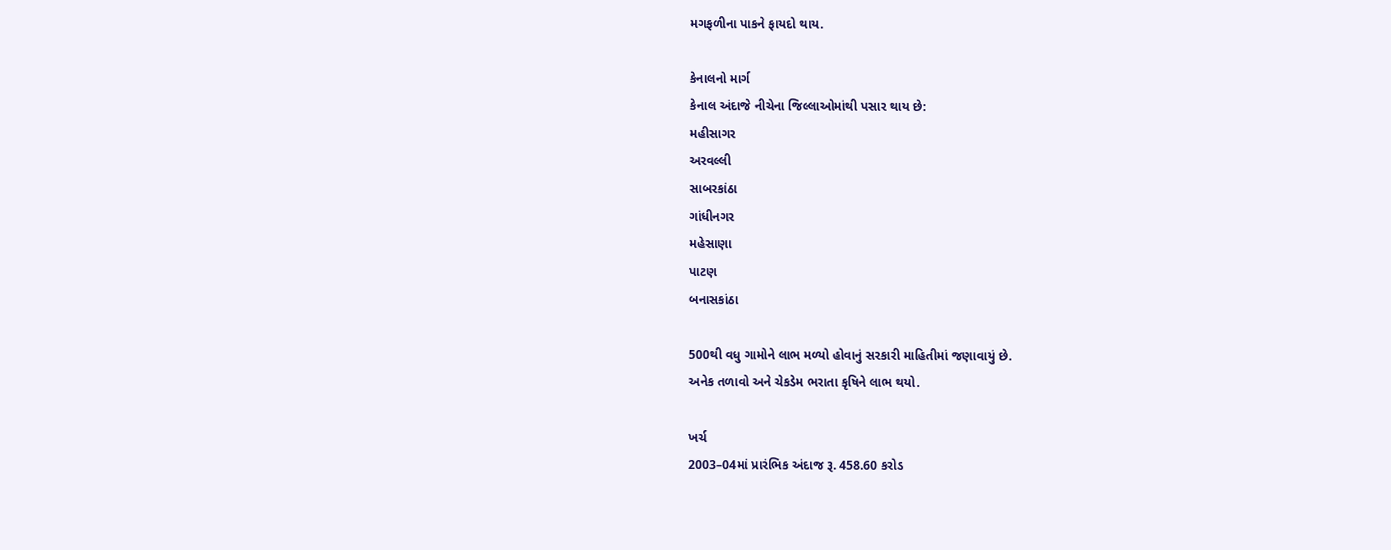મગફળીના પાકને ફાયદો થાય.

કેનાલનો માર્ગ
કેનાલ અંદાજે નીચેના જિલ્લાઓમાંથી પસાર થાય છે:
મહીસાગર
અરવલ્લી
સાબરકાંઠા
ગાંધીનગર
મહેસાણા
પાટણ
બનાસકાંઠા

500થી વધુ ગામોને લાભ મળ્યો હોવાનું સરકારી માહિતીમાં જણાવાયું છે.
અનેક તળાવો અને ચેકડેમ ભરાતા કૃષિને લાભ થયો.

ખર્ચ
2003–04માં પ્રારંભિક અંદાજ રૂ. 458.60 કરોડ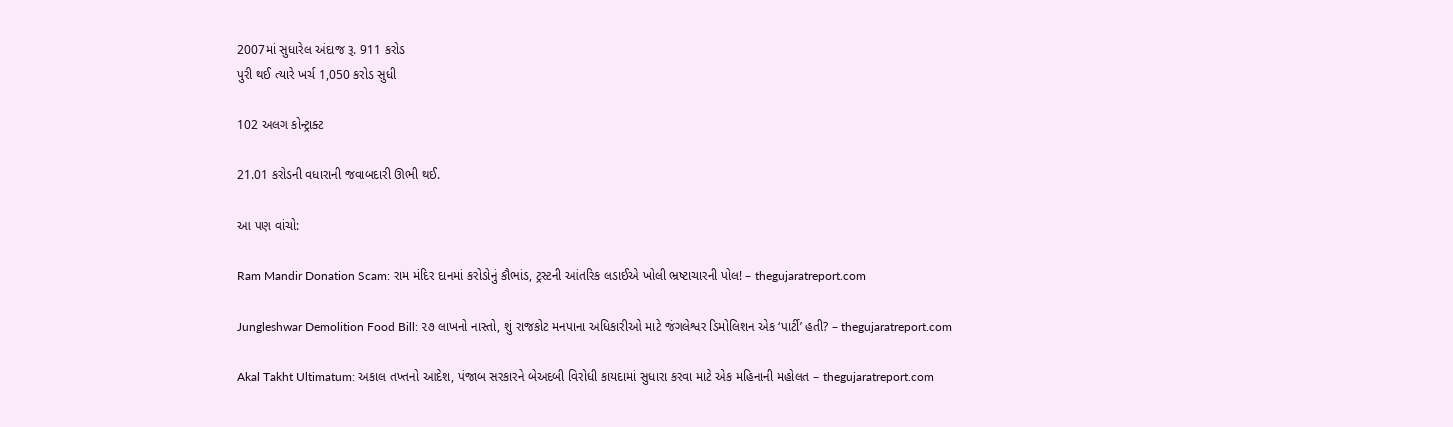2007માં સુધારેલ અંદાજ રૂ. 911 કરોડ
પુરી થઈ ત્યારે ખર્ચ 1,050 કરોડ સુધી

102 અલગ કોન્ટ્રાક્ટ

21.01 કરોડની વધારાની જવાબદારી ઊભી થઈ.

આ પણ વાંચો:

Ram Mandir Donation Scam: રામ મંદિર દાનમાં કરોડોનું કૌભાંડ, ટ્રસ્ટની આંતરિક લડાઈએ ખોલી ભ્રષ્ટાચારની પોલ! – thegujaratreport.com

Jungleshwar Demolition Food Bill: ૨૭ લાખનો નાસ્તો, શું રાજકોટ મનપાના અધિકારીઓ માટે જંગલેશ્વર ડિમોલિશન એક ‘પાર્ટી’ હતી? – thegujaratreport.com

Akal Takht Ultimatum: અકાલ તખ્તનો આદેશ, પંજાબ સરકારને બેઅદબી વિરોધી કાયદામાં સુધારા કરવા માટે એક મહિનાની મહોલત – thegujaratreport.com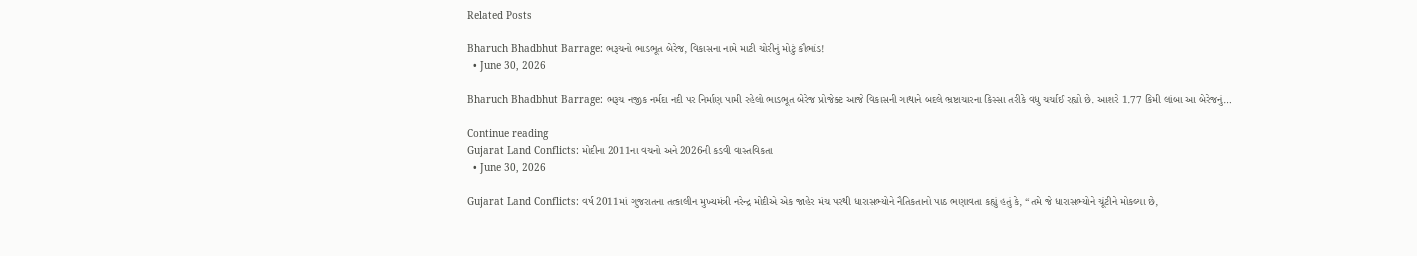Related Posts

Bharuch Bhadbhut Barrage: ભરૂચનો ભાડભૂત બેરેજ, વિકાસના નામે માટી ચોરીનું મોટું કૌભાંડ!
  • June 30, 2026

Bharuch Bhadbhut Barrage: ભરૂચ નજીક નર્મદા નદી પર નિર્માણ પામી રહેલો ભાડભૂત બેરેજ પ્રોજેક્ટ આજે વિકાસની ગાથાને બદલે ભ્રષ્ટાચારના કિસ્સા તરીકે વધુ ચર્ચાઈ રહ્યો છે. આશરે 1.77 કિમી લાંબા આ બેરેજનું…

Continue reading
Gujarat Land Conflicts: મોદીના 2011ના વચનો અને 2026ની કડવી વાસ્તવિકતા
  • June 30, 2026

Gujarat Land Conflicts: વર્ષ 2011માં ગુજરાતના તત્કાલીન મુખ્યમંત્રી નરેન્દ્ર મોદીએ એક જાહેર મંચ પરથી ધારાસભ્યોને નૈતિકતાનો પાઠ ભણાવતા કહ્યું હતું કે, “તમે જે ધારાસભ્યોને ચૂંટીને મોકલ્યા છે,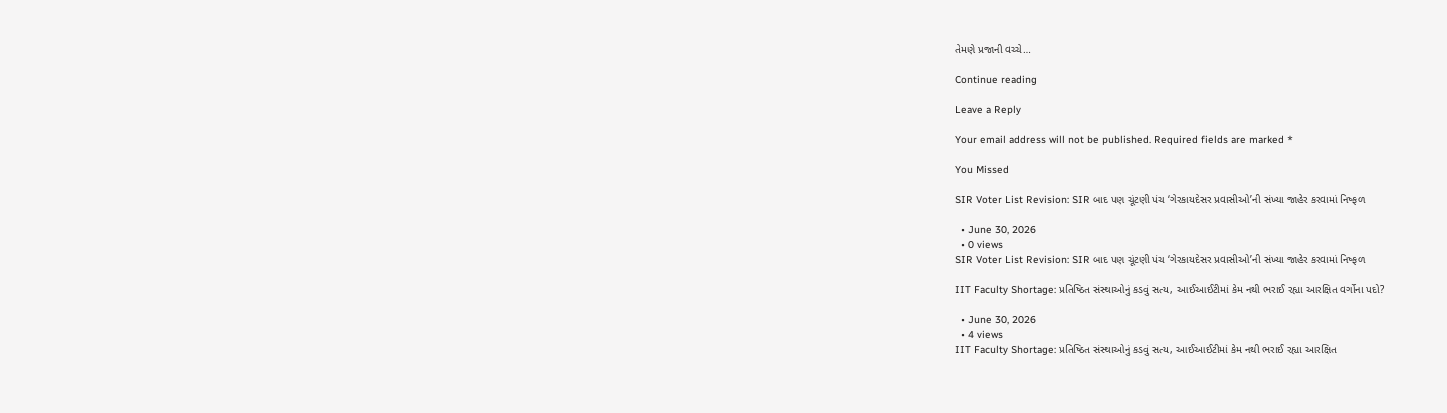તેમણે પ્રજાની વચ્ચે…

Continue reading

Leave a Reply

Your email address will not be published. Required fields are marked *

You Missed

SIR Voter List Revision: SIR બાદ પણ ચૂંટણી પંચ ‘ગેરકાયદેસર પ્રવાસીઓ’ની સંખ્યા જાહેર કરવામાં નિષ્ફળ

  • June 30, 2026
  • 0 views
SIR Voter List Revision: SIR બાદ પણ ચૂંટણી પંચ ‘ગેરકાયદેસર પ્રવાસીઓ’ની સંખ્યા જાહેર કરવામાં નિષ્ફળ

IIT Faculty Shortage: પ્રતિષ્ઠિત સંસ્થાઓનું કડવું સત્ય, આઈઆઈટીમાં કેમ નથી ભરાઈ રહ્યા આરક્ષિત વર્ગોના પદો?

  • June 30, 2026
  • 4 views
IIT Faculty Shortage: પ્રતિષ્ઠિત સંસ્થાઓનું કડવું સત્ય, આઈઆઈટીમાં કેમ નથી ભરાઈ રહ્યા આરક્ષિત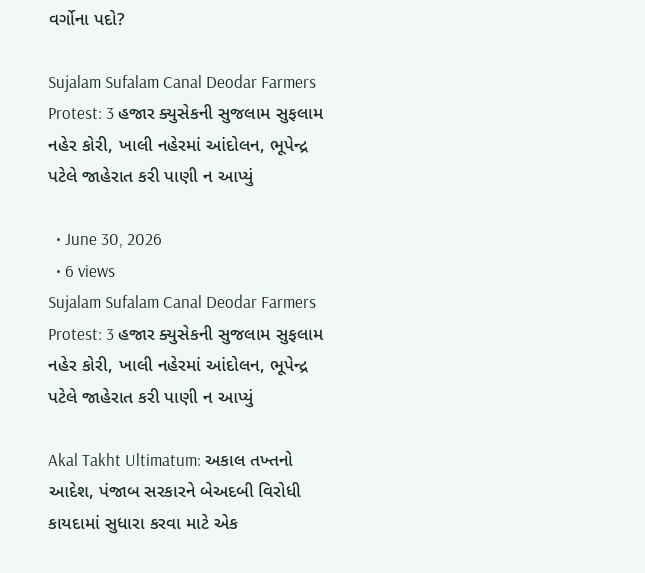વર્ગોના પદો?

Sujalam Sufalam Canal Deodar Farmers Protest: 3 હજાર ક્યુસેકની સુજલામ સુફલામ નહેર કોરી, ખાલી નહેરમાં આંદોલન, ભૂપેન્દ્ર પટેલે જાહેરાત કરી પાણી ન આપ્યું

  • June 30, 2026
  • 6 views
Sujalam Sufalam Canal Deodar Farmers Protest: 3 હજાર ક્યુસેકની સુજલામ સુફલામ નહેર કોરી, ખાલી નહેરમાં આંદોલન, ભૂપેન્દ્ર પટેલે જાહેરાત કરી પાણી ન આપ્યું

Akal Takht Ultimatum: અકાલ તખ્તનો આદેશ, પંજાબ સરકારને બેઅદબી વિરોધી કાયદામાં સુધારા કરવા માટે એક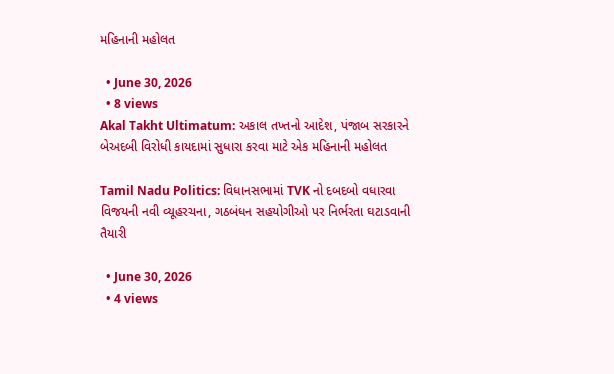મહિનાની મહોલત

  • June 30, 2026
  • 8 views
Akal Takht Ultimatum: અકાલ તખ્તનો આદેશ, પંજાબ સરકારને બેઅદબી વિરોધી કાયદામાં સુધારા કરવા માટે એક મહિનાની મહોલત

Tamil Nadu Politics: વિધાનસભામાં TVK નો દબદબો વધારવા વિજયની નવી વ્યૂહરચના, ગઠબંધન સહયોગીઓ પર નિર્ભરતા ઘટાડવાની તૈયારી

  • June 30, 2026
  • 4 views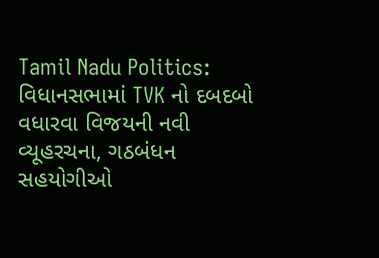Tamil Nadu Politics: વિધાનસભામાં TVK નો દબદબો વધારવા વિજયની નવી વ્યૂહરચના, ગઠબંધન સહયોગીઓ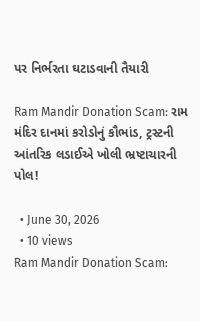પર નિર્ભરતા ઘટાડવાની તૈયારી

Ram Mandir Donation Scam: રામ મંદિર દાનમાં કરોડોનું કૌભાંડ, ટ્રસ્ટની આંતરિક લડાઈએ ખોલી ભ્રષ્ટાચારની પોલ!

  • June 30, 2026
  • 10 views
Ram Mandir Donation Scam: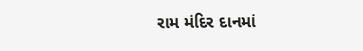રામ મંદિર દાનમાં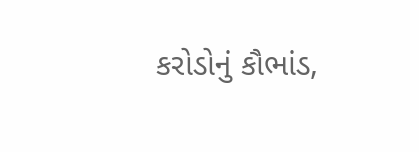કરોડોનું કૌભાંડ,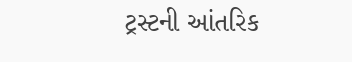ટ્રસ્ટની આંતરિક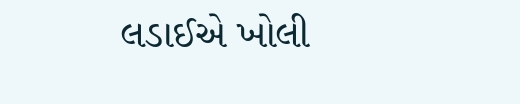લડાઈએ ખોલી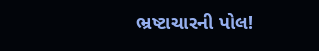ભ્રષ્ટાચારની પોલ!